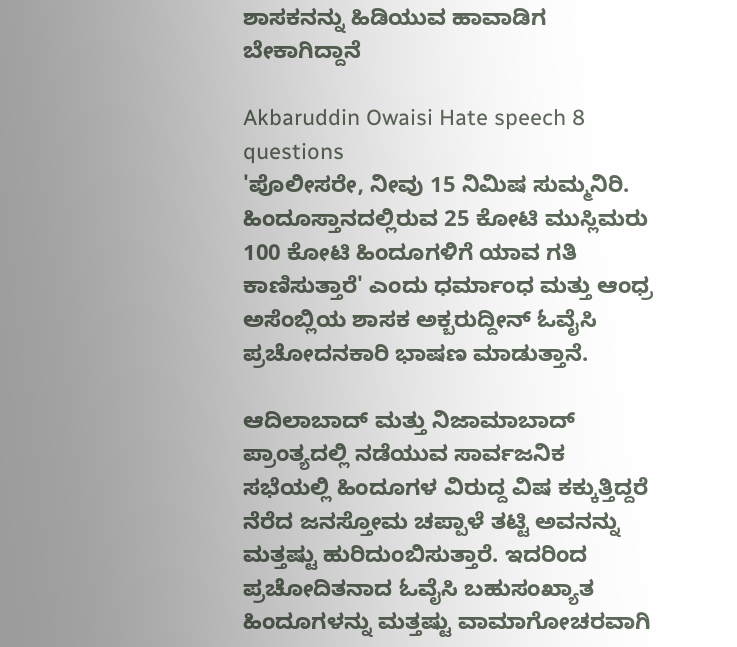ಶಾಸಕನನ್ನು ಹಿಡಿಯುವ ಹಾವಾಡಿಗ ಬೇಕಾಗಿದ್ದಾನೆ

Akbaruddin Owaisi Hate speech 8 questions
'ಪೊಲೀಸರೇ, ನೀವು 15 ನಿಮಿಷ ಸುಮ್ಮನಿರಿ. ಹಿಂದೂಸ್ತಾನದಲ್ಲಿರುವ 25 ಕೋಟಿ ಮುಸ್ಲಿಮರು 100 ಕೋಟಿ ಹಿಂದೂಗಳಿಗೆ ಯಾವ ಗತಿ ಕಾಣಿಸುತ್ತಾರೆ' ಎಂದು ಧರ್ಮಾಂಧ ಮತ್ತು ಆಂಧ್ರ ಅಸೆಂಬ್ಲಿಯ ಶಾಸಕ ಅಕ್ಬರುದ್ದೀನ್ ಓವೈಸಿ ಪ್ರಚೋದನಕಾರಿ ಭಾಷಣ ಮಾಡುತ್ತಾನೆ.

ಆದಿಲಾಬಾದ್ ಮತ್ತು ನಿಜಾಮಾಬಾದ್ ಪ್ರಾಂತ್ಯದಲ್ಲಿ ನಡೆಯುವ ಸಾರ್ವಜನಿಕ ಸಭೆಯಲ್ಲಿ ಹಿಂದೂಗಳ ವಿರುದ್ದ ವಿಷ ಕಕ್ಕುತ್ತಿದ್ದರೆ ನೆರೆದ ಜನಸ್ತೋಮ ಚಪ್ಪಾಳೆ ತಟ್ಟಿ ಅವನನ್ನು ಮತ್ತಷ್ಟು ಹುರಿದುಂಬಿಸುತ್ತಾರೆ. ಇದರಿಂದ ಪ್ರಚೋದಿತನಾದ ಓವೈಸಿ ಬಹುಸಂಖ್ಯಾತ ಹಿಂದೂಗಳನ್ನು ಮತ್ತಷ್ಟು ವಾಮಾಗೋಚರವಾಗಿ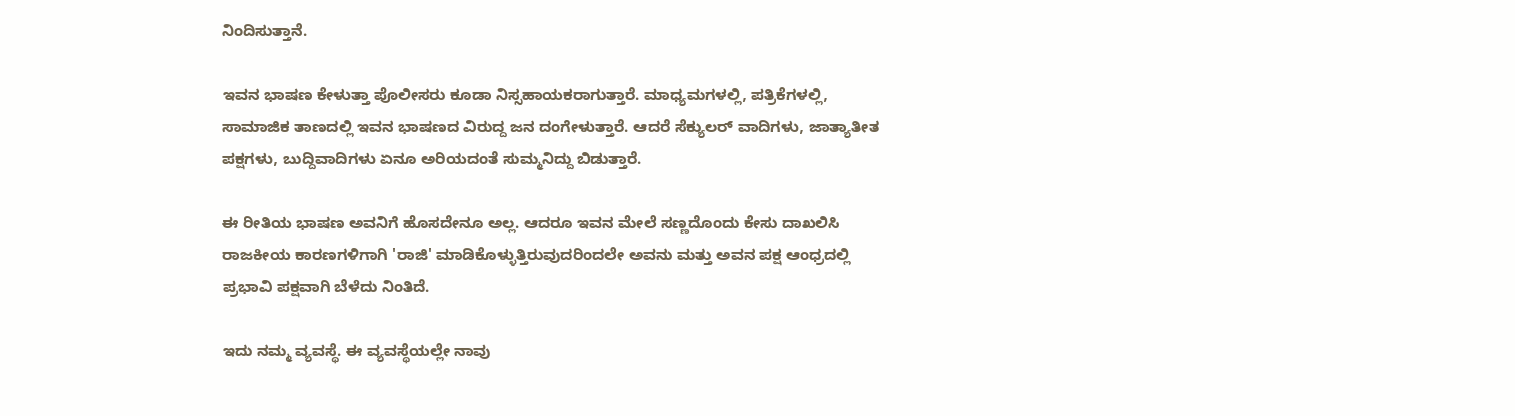ನಿಂದಿಸುತ್ತಾನೆ.

ಇವನ ಭಾಷಣ ಕೇಳುತ್ತಾ ಪೊಲೀಸರು ಕೂಡಾ ನಿಸ್ಸಹಾಯಕರಾಗುತ್ತಾರೆ. ಮಾಧ್ಯಮಗಳಲ್ಲಿ, ಪತ್ರಿಕೆಗಳಲ್ಲಿ, ಸಾಮಾಜಿಕ ತಾಣದಲ್ಲಿ ಇವನ ಭಾಷಣದ ವಿರುದ್ದ ಜನ ದಂಗೇಳುತ್ತಾರೆ. ಆದರೆ ಸೆಕ್ಯುಲರ್ ವಾದಿಗಳು, ಜಾತ್ಯಾತೀತ ಪಕ್ಷಗಳು, ಬುದ್ದಿವಾದಿಗಳು ಏನೂ ಅರಿಯದಂತೆ ಸುಮ್ಮನಿದ್ದು ಬಿಡುತ್ತಾರೆ.

ಈ ರೀತಿಯ ಭಾಷಣ ಅವನಿಗೆ ಹೊಸದೇನೂ ಅಲ್ಲ. ಆದರೂ ಇವನ ಮೇಲೆ ಸಣ್ಣದೊಂದು ಕೇಸು ದಾಖಲಿಸಿ ರಾಜಕೀಯ ಕಾರಣಗಳಿಗಾಗಿ 'ರಾಜಿ' ಮಾಡಿಕೊಳ್ಳುತ್ತಿರುವುದರಿಂದಲೇ ಅವನು ಮತ್ತು ಅವನ ಪಕ್ಷ ಆಂಧ್ರದಲ್ಲಿ ಪ್ರಭಾವಿ ಪಕ್ಷವಾಗಿ ಬೆಳೆದು ನಿಂತಿದೆ.

ಇದು ನಮ್ಮ ವ್ಯವಸ್ಥೆ. ಈ ವ್ಯವಸ್ಥೆಯಲ್ಲೇ ನಾವು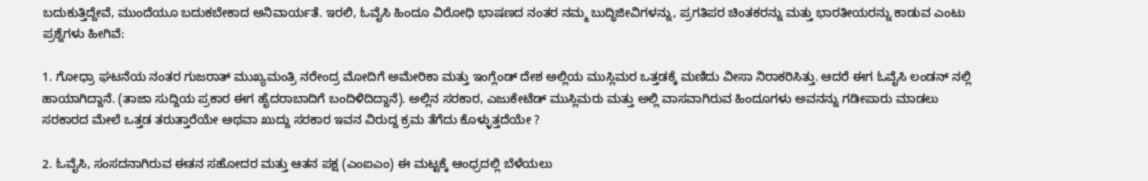ಬದುಕುತ್ತಿದ್ದೇವೆ, ಮುಂದೆಯೂ ಬದುಕಬೇಕಾದ ಅನಿವಾರ್ಯತೆ. ಇರಲಿ, ಓವೈಸಿ ಹಿಂದೂ ವಿರೋಧಿ ಭಾಷಣದ ನಂತರ ನಮ್ಮ ಬುದ್ಧಿಜೀವಿಗಳನ್ನು, ಪ್ರಗತಿಪರ ಚಿಂತಕರನ್ನು ಮತ್ತು ಭಾರತೀಯರನ್ನು ಕಾಡುವ ಎಂಟು ಪ್ರಶ್ನೆಗಳು ಹೀಗಿವೆ:

1. ಗೋಧ್ರಾ ಘಟನೆಯ ನಂತರ ಗುಜರಾತ್ ಮುಖ್ಯಮಂತ್ರಿ ನರೇಂದ್ರ ಮೋದಿಗೆ ಅಮೇರಿಕಾ ಮತ್ತು ಇಂಗ್ಲೆಂಡ್ ದೇಶ ಅಲ್ಲಿಯ ಮುಸ್ಲಿಮರ ಒತ್ತಡಕ್ಕೆ ಮಣಿದು ವೀಸಾ ನಿರಾಕರಿಸಿತ್ತು. ಆದರೆ ಈಗ ಓವೈಸಿ ಲಂಡನ್ ನಲ್ಲಿ ಹಾಯಾಗಿದ್ದಾನೆ. (ತಾಜಾ ಸುದ್ದಿಯ ಪ್ರಕಾರ ಈಗ ಹೈದರಾಬಾದಿಗೆ ಬಂದಿಳಿದಿದ್ದಾನೆ). ಅಲ್ಲಿನ ಸರಕಾರ, ಎಜುಕೇಟೆಡ್ ಮುಸ್ಲಿಮರು ಮತ್ತು ಅಲ್ಲಿ ವಾಸವಾಗಿರುವ ಹಿಂದೂಗಳು ಅವನನ್ನು ಗಡೀಪಾರು ಮಾಡಲು ಸರಕಾರದ ಮೇಲೆ ಒತ್ತಡ ತರುತ್ತಾರೆಯೇ ಅಥವಾ ಖುದ್ದು ಸರಕಾರ ಇವನ ವಿರುದ್ದ ಕ್ರಮ ತೆಗೆದು ಕೊಳ್ಳುತ್ತದೆಯೇ ?

2. ಓವೈಸಿ, ಸಂಸದನಾಗಿರುವ ಈತನ ಸಹೋದರ ಮತ್ತು ಆತನ ಪಕ್ಷ (ಎಂಐಎಂ) ಈ ಮಟ್ಟಕ್ಕೆ ಆಂಧ್ರದಲ್ಲಿ ಬೆಳೆಯಲು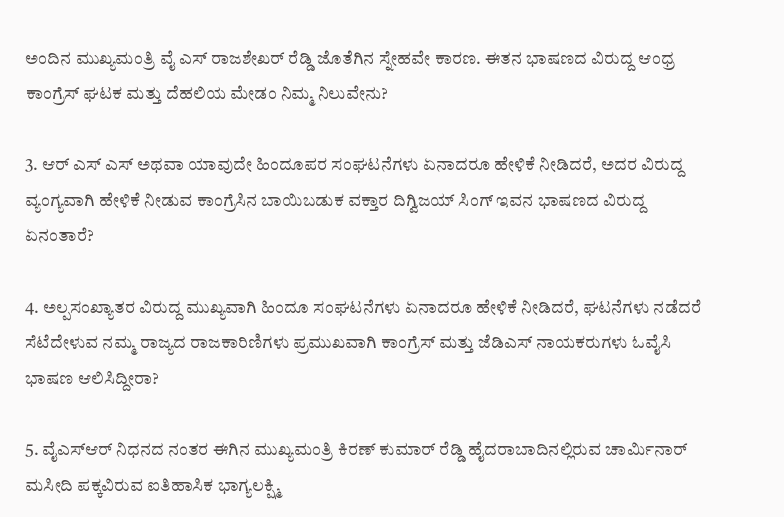ಅಂದಿನ ಮುಖ್ಯಮಂತ್ರಿ ವೈ ಎಸ್ ರಾಜಶೇಖರ್ ರೆಡ್ಡಿ ಜೊತೆಗಿನ ಸ್ನೇಹವೇ ಕಾರಣ. ಈತನ ಭಾಷಣದ ವಿರುದ್ದ ಆಂಧ್ರ ಕಾಂಗ್ರೆಸ್ ಘಟಕ ಮತ್ತು ದೆಹಲಿಯ ಮೇಡಂ ನಿಮ್ಮ ನಿಲುವೇನು?

3. ಆರ್ ಎಸ್ ಎಸ್ ಅಥವಾ ಯಾವುದೇ ಹಿಂದೂಪರ ಸಂಘಟನೆಗಳು ಏನಾದರೂ ಹೇಳಿಕೆ ನೀಡಿದರೆ, ಅದರ ವಿರುದ್ದ ವ್ಯಂಗ್ಯವಾಗಿ ಹೇಳಿಕೆ ನೀಡುವ ಕಾಂಗ್ರೆಸಿನ ಬಾಯಿಬಡುಕ ವಕ್ತಾರ ದಿಗ್ವಿಜಯ್ ಸಿಂಗ್ ಇವನ ಭಾಷಣದ ವಿರುದ್ದ ಏನಂತಾರೆ?

4. ಅಲ್ಪಸಂಖ್ಯಾತರ ವಿರುದ್ದ ಮುಖ್ಯವಾಗಿ ಹಿಂದೂ ಸಂಘಟನೆಗಳು ಏನಾದರೂ ಹೇಳಿಕೆ ನೀಡಿದರೆ, ಘಟನೆಗಳು ನಡೆದರೆ ಸೆಟೆದೇಳುವ ನಮ್ಮ ರಾಜ್ಯದ ರಾಜಕಾರಿಣಿಗಳು ಪ್ರಮುಖವಾಗಿ ಕಾಂಗ್ರೆಸ್ ಮತ್ತು ಜೆಡಿಎಸ್ ನಾಯಕರುಗಳು ಓವೈಸಿ ಭಾಷಣ ಆಲಿಸಿದ್ದೀರಾ?

5. ವೈಎಸ್ಆರ್ ನಿಧನದ ನಂತರ ಈಗಿನ ಮುಖ್ಯಮಂತ್ರಿ ಕಿರಣ್ ಕುಮಾರ್ ರೆಡ್ಡಿ ಹೈದರಾಬಾದಿನಲ್ಲಿರುವ ಚಾರ್ಮಿನಾರ್ ಮಸೀದಿ ಪಕ್ಕವಿರುವ ಐತಿಹಾಸಿಕ ಭಾಗ್ಯಲಕ್ಷ್ಮಿ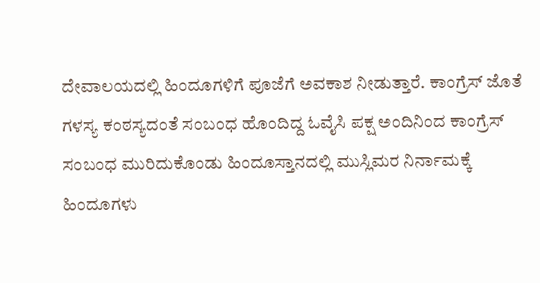ದೇವಾಲಯದಲ್ಲಿ ಹಿಂದೂಗಳಿಗೆ ಪೂಜೆಗೆ ಅವಕಾಶ ನೀಡುತ್ತಾರೆ. ಕಾಂಗ್ರೆಸ್ ಜೊತೆ ಗಳಸ್ಯ ಕಂಠಸ್ಯದಂತೆ ಸಂಬಂಧ ಹೊಂದಿದ್ದ ಓವೈಸಿ ಪಕ್ಷ ಅಂದಿನಿಂದ ಕಾಂಗ್ರೆಸ್ ಸಂಬಂಧ ಮುರಿದುಕೊಂಡು ಹಿಂದೂಸ್ತಾನದಲ್ಲಿ ಮುಸ್ಲಿಮರ ನಿರ್ನಾಮಕ್ಕೆ ಹಿಂದೂಗಳು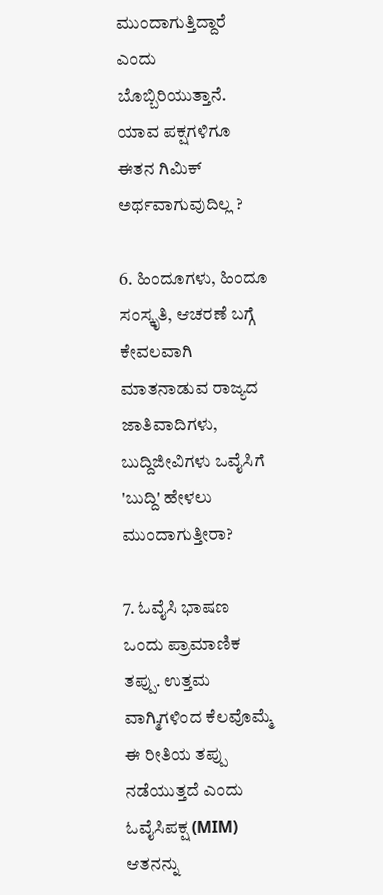ಮುಂದಾಗುತ್ತಿದ್ದಾರೆ ಎಂದು ಬೊಬ್ಬಿರಿಯುತ್ತಾನೆ. ಯಾವ ಪಕ್ಷಗಳಿಗೂ ಈತನ ಗಿಮಿಕ್ ಅರ್ಥವಾಗುವುದಿಲ್ಲ ?

6. ಹಿಂದೂಗಳು, ಹಿಂದೂ ಸಂಸ್ಕೃತಿ, ಆಚರಣೆ ಬಗ್ಗೆ ಕೇವಲವಾಗಿ ಮಾತನಾಡುವ ರಾಜ್ಯದ ಜಾತಿವಾದಿಗಳು, ಬುದ್ದಿಜೀವಿಗಳು ಒವೈಸಿಗೆ 'ಬುದ್ದಿ' ಹೇಳಲು ಮುಂದಾಗುತ್ತೀರಾ?

7. ಓವೈಸಿ ಭಾಷಣ ಒಂದು ಪ್ರಾಮಾಣಿಕ ತಪ್ಪು. ಉತ್ತಮ ವಾಗ್ಮಿಗಳಿಂದ ಕೆಲವೊಮ್ಮೆ ಈ ರೀತಿಯ ತಪ್ಪು ನಡೆಯುತ್ತದೆ ಎಂದು ಓವೈಸಿಪಕ್ಷ (MIM) ಆತನನ್ನು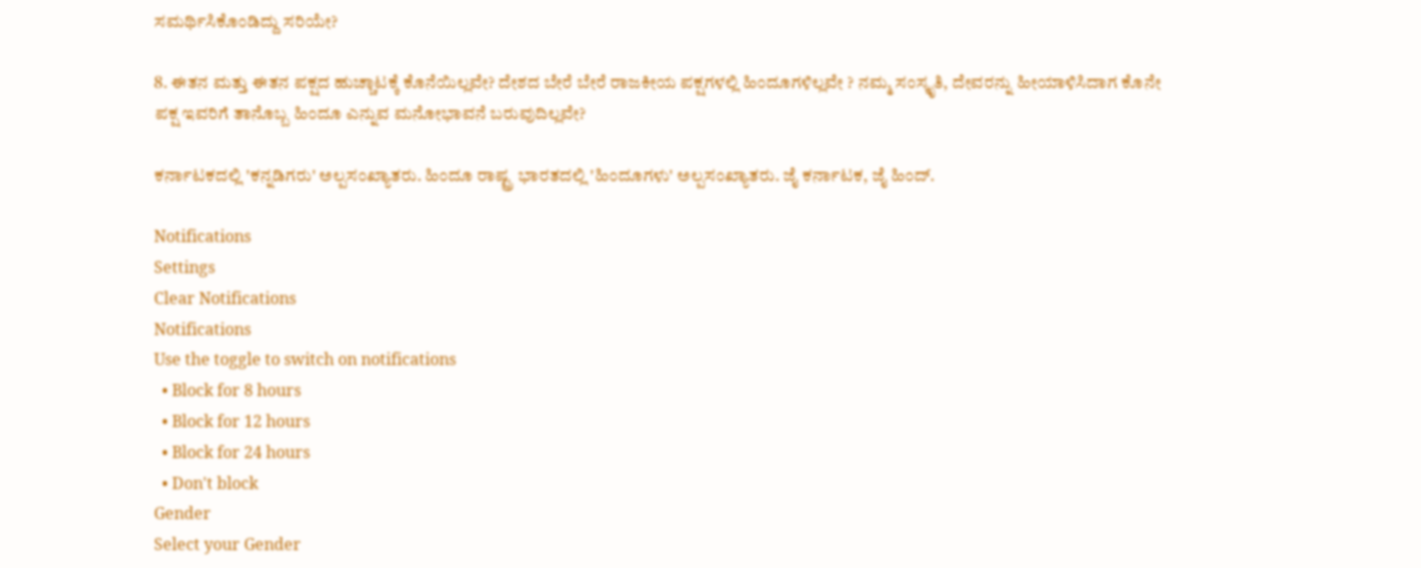ಸಮರ್ಥಿಸಿಕೊಂಡಿದ್ದು ಸರಿಯೇ?

8. ಈತನ ಮತ್ತು ಈತನ ಪಕ್ಷದ ಹುಚ್ಚಾಟಕ್ಕೆ ಕೊನೆಯಿಲ್ಲವೇ? ದೇಶದ ಬೇರೆ ಬೇರೆ ರಾಜಕೀಯ ಪಕ್ಷಗಳಲ್ಲಿ ಹಿಂದೂಗಳಿಲ್ಲವೇ ? ನಮ್ಮ ಸಂಸ್ಕೃತಿ, ದೇವರನ್ನು ಹೀಯಾಳಿಸಿದಾಗ ಕೊನೇ ಪಕ್ಷ ಇವರಿಗೆ ತಾನೊಬ್ಬ ಹಿಂದೂ ಎನ್ನುವ ಮನೋಭಾವನೆ ಬರುವುದಿಲ್ಲವೇ?

ಕರ್ನಾಟಕದಲ್ಲಿ 'ಕನ್ನಡಿಗರು' ಅಲ್ಪಸಂಖ್ಯಾತರು. ಹಿಂದೂ ರಾಷ್ಟ್ರ ಭಾರತದಲ್ಲಿ 'ಹಿಂದೂಗಳು' ಅಲ್ಪಸಂಖ್ಯಾತರು. ಜೈ ಕರ್ನಾಟಕ, ಜೈ ಹಿಂದ್.

Notifications
Settings
Clear Notifications
Notifications
Use the toggle to switch on notifications
  • Block for 8 hours
  • Block for 12 hours
  • Block for 24 hours
  • Don't block
Gender
Select your Gender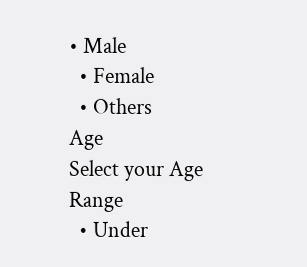• Male
  • Female
  • Others
Age
Select your Age Range
  • Under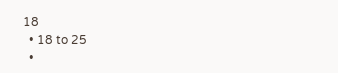18
  • 18 to 25
  •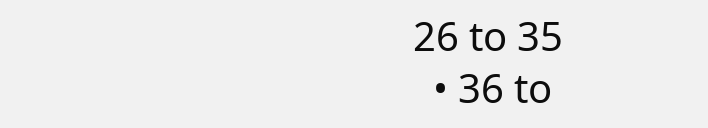26 to 35
  • 36 to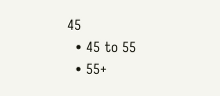45
  • 45 to 55
  • 55+